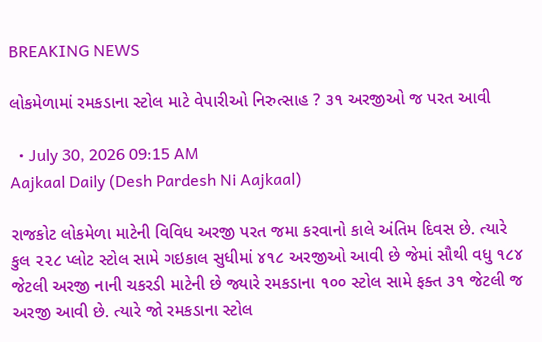BREAKING NEWS

લોકમેળામાં રમકડાના સ્ટોલ માટે વેપારીઓ નિરુત્સાહ ? ૩૧ અરજીઓ જ પરત આવી

  • July 30, 2026 09:15 AM
Aajkaal Daily (Desh Pardesh Ni Aajkaal)

રાજકોટ લોકમેળા માટેની વિવિધ અરજી પરત જમા કરવાનો કાલે અંતિમ દિવસ છે. ત્યારે કુલ ૨૨૮ પ્લોટ સ્ટોલ સામે ગઇકાલ સુધીમાં ૪૧૮ અરજીઓ આવી છે જેમાં સૌથી વધુ ૧૮૪ જેટલી અરજી નાની ચકરડી માટેની છે જ્યારે રમકડાના ૧૦૦ સ્ટોલ સામે ફક્ત ૩૧ જેટલી જ અરજી આવી છે. ત્યારે જો રમકડાના સ્ટોલ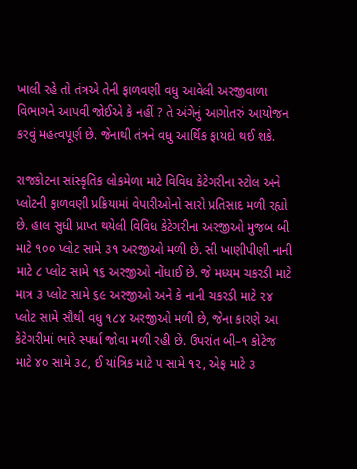ખાલી રહે તો તંત્રએ તેની ફાળવણી વધુ આવેલી અરજીવાળા વિભાગને આપવી જોઈએ કે નહીં ? તે અંગેનું આગોતરું આયોજન કરવું મહત્વપૂર્ણ છે. જેનાથી તંત્રને વધુ આર્થિક ફાયદો થઈ શકે.

રાજકોટના સાંસ્કૃતિક લોકમેળા માટે વિવિધ કેટેગરીના સ્ટોલ અને પ્લોટની ફાળવણી પ્રક્રિયામાં વેપારીઓનો સારો પ્રતિસાદ મળી રહ્યો છે. હાલ સુધી પ્રાપ્ત થયેલી વિવિધ કેટેગરીના અરજીઓ મુજબ બી માટે ૧૦૦ પ્લોટ સામે ૩૧ અરજીઓ મળી છે. સી ખાણીપીણી નાની માટે ૮ પ્લોટ સામે ૧૬ અરજીઓ નોંધાઈ છે. જે મધ્યમ ચકરડી માટે માત્ર ૩ પ્લોટ સામે ૬૯ અરજીઓ અને કે નાની ચકરડી માટે ૨૪ પ્લોટ સામે સૌથી વધુ ૧૮૪ અરજીઓ મળી છે, જેના કારણે આ કેટેગરીમાં ભારે સ્પર્ધા જોવા મળી રહી છે. ઉપરાંત બી–૧ કોટેજ માટે ૪૦ સામે ૩૮, ઈ યાંત્રિક માટે ૫ સામે ૧૨, એફ માટે ૩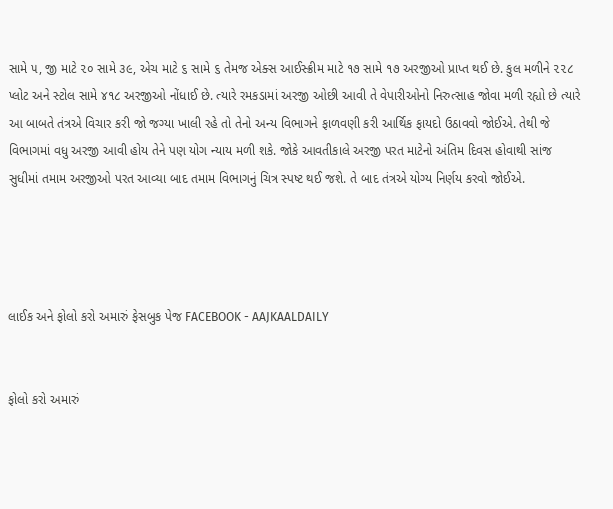સામે ૫, જી માટે ૨૦ સામે ૩૯, એચ માટે ૬ સામે ૬ તેમજ એક્સ આઈસ્ક્રીમ માટે ૧૭ સામે ૧૭ અરજીઓ પ્રાપ્ત થઈ છે. કુલ મળીને ૨૨૮ પ્લોટ અને સ્ટોલ સામે ૪૧૮ અરજીઓ નોંધાઈ છે. ત્યારે રમકડામાં અરજી ઓછી આવી તે વેપારીઓનો નિરુત્સાહ જોવા મળી રહ્યો છે ત્યારે આ બાબતે તંત્રએ વિચાર કરી જો જગ્યા ખાલી રહે તો તેનો અન્ય વિભાગને ફાળવણી કરી આર્થિક ફાયદો ઉઠાવવો જોઈએ. તેથી જે વિભાગમાં વધુ અરજી આવી હોય તેને પણ યોગ ન્યાય મળી શકે. જોકે આવતીકાલે અરજી પરત માટેનો અંતિમ દિવસ હોવાથી સાંજ સુધીમાં તમામ અરજીઓ પરત આવ્યા બાદ તમામ વિભાગનું ચિત્ર સ્પષ્ટ થઈ જશે. તે બાદ તંત્રએ યોગ્ય નિર્ણય કરવો જોઈએ.




લાઈક અને ફોલો કરો અમારું ફેસબુક પેજ FACEBOOK - AAJKAALDAILY


ફોલો કરો અમારું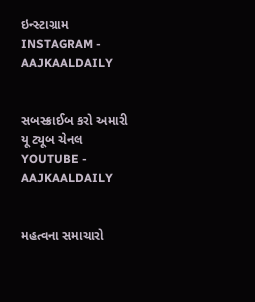ઇન્સ્ટાગ્રામ INSTAGRAM - AAJKAALDAILY


સબસ્ક્રાઈબ કરો અમારી યૂ ટ્યૂબ ચેનલ YOUTUBE - AAJKAALDAILY


મહત્વના સમાચારો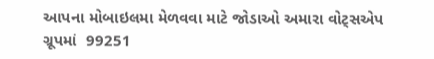આપના મોબાઇલમા મેળવવા માટે જોડાઓ અમારા વોટ્સએપ ગ્રૂપમાં  99251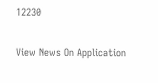12230

View News On Application